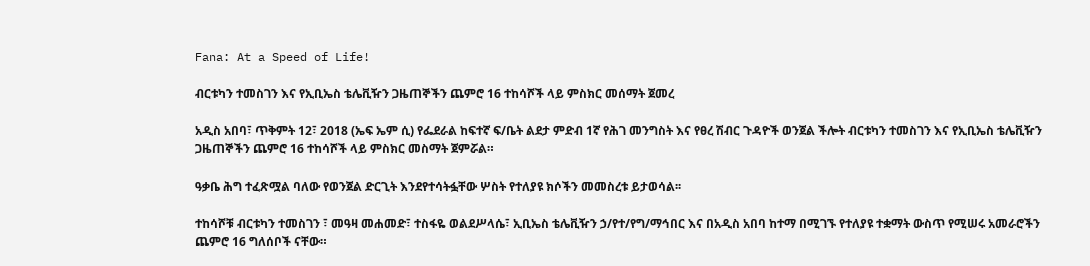Fana: At a Speed of Life!

ብርቱካን ተመስገን እና የኢቢኤስ ቴሌቪዥን ጋዜጠኞችን ጨምሮ 16 ተከሳሾች ላይ ምስክር መሰማት ጀመረ

አዲስ አበባ፣ ጥቅምት 12፣ 2018 (ኤፍ ኤም ሲ) የፌደራል ከፍተኛ ፍ/ቤት ልደታ ምድብ 1ኛ የሕገ መንግስት እና የፀረ ሽብር ጉዳዮች ወንጀል ችሎት ብርቱካን ተመስገን እና የኢቢኤስ ቴሌቪዥን ጋዜጠኞችን ጨምሮ 16 ተከሳሾች ላይ ምስክር መስማት ጀምሯል።

ዓቃቤ ሕግ ተፈጽሟል ባለው የወንጀል ድርጊት እንደየተሳትፏቸው ሦስት የተለያዩ ክሶችን መመስረቱ ይታወሳል፡፡

ተከሳሾቹ ብርቱካን ተመስገን ፣ መዓዛ መሐመድ፣ ተስፋዬ ወልደሥላሴ፣ ኢቢኤስ ቴሌቪዥን ኃ/የተ/የግ/ማኅበር እና በአዲስ አበባ ከተማ በሚገኙ የተለያዩ ተቋማት ውስጥ የሚሠሩ አመራሮችን ጨምሮ 16 ግለሰቦች ናቸው።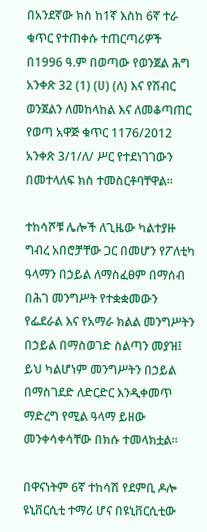በአንደኛው ክስ ከ1ኛ እስከ 6ኛ ተራ ቁጥር የተጠቀሱ ተጠርጣሪዎች በ1996 ዓ.ም በወጣው የወንጀል ሕግ አንቀጽ 32 (1) (ሀ) (ለ) እና የሽብር ወንጀልን ለመከላከል እና ለመቆጣጠር የወጣ አዋጅ ቁጥር 1176/2012 አንቀጽ 3/1/ለ/ ሥር የተደነገገውን በመተላለፍ ክስ ተመስርቶባቸዋል።

ተከሳሾቹ ሌሎች ለጊዜው ካልተያዙ ግብረ አበሮቻቸው ጋር በመሆን የፖለቲካ ዓላማን በኃይል ለማስፈፀም በማሰብ በሕገ መንግሥት የተቋቋመውን የፌደራል እና የአማራ ክልል መንግሥትን በኃይል በማስወገድ ስልጣን መያዝ፤ ይህ ካልሆነም መንግሥትን በኃይል በማስገደድ ለድርድር እንዲቀመጥ ማድረግ የሚል ዓላማ ይዘው መንቀሳቀሳቸው በክሱ ተመላክቷል፡፡

በዋናነትም 6ኛ ተከሳሽ የደምቢ ዶሎ ዩኒቨርሲቲ ተማሪ ሆና በዩኒቨርሲቲው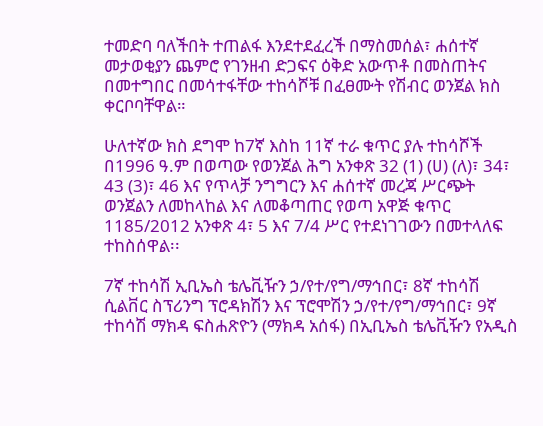ተመድባ ባለችበት ተጠልፋ እንደተደፈረች በማስመሰል፣ ሐሰተኛ መታወቂያን ጨምሮ የገንዘብ ድጋፍና ዕቅድ አውጥቶ በመስጠትና በመተግበር በመሳተፋቸው ተከሳሾቹ በፈፀሙት የሽብር ወንጀል ክስ ቀርቦባቸዋል።

ሁለተኛው ክስ ደግሞ ከ7ኛ እስከ 11ኛ ተራ ቁጥር ያሉ ተከሳሾች በ1996 ዓ.ም በወጣው የወንጀል ሕግ አንቀጽ 32 (1) (ሀ) (ለ)፣ 34፣ 43 (3)፣ 46 እና የጥላቻ ንግግርን እና ሐሰተኛ መረጃ ሥርጭት ወንጀልን ለመከላከል እና ለመቆጣጠር የወጣ አዋጅ ቁጥር 1185/2012 አንቀጽ 4፣ 5 እና 7/4 ሥር የተደነገገውን በመተላለፍ ተከስሰዋል፡፡

7ኛ ተከሳሽ ኢቢኤስ ቴሌቪዥን ኃ/የተ/የግ/ማኅበር፣ 8ኛ ተከሳሽ ሲልቨር ስፕሪንግ ፕሮዳክሽን እና ፕሮሞሽን ኃ/የተ/የግ/ማኅበር፣ 9ኛ ተከሳሽ ማክዳ ፍስሐጽዮን (ማክዳ አሰፋ) በኢቢኤስ ቴሌቪዥን የአዲስ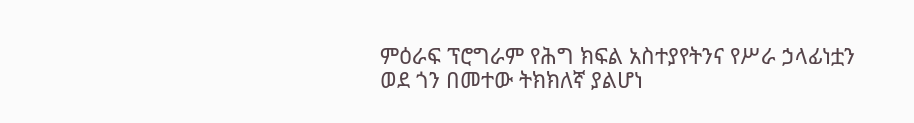ምዕራፍ ፕሮግራም የሕግ ክፍል አስተያየትንና የሥራ ኃላፊነቷን ወደ ጎን በመተው ትክክለኛ ያልሆነ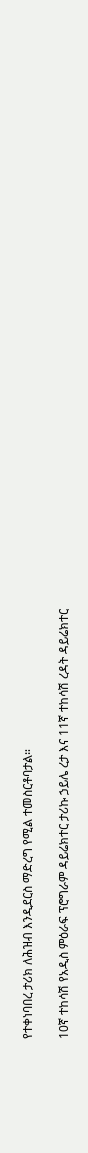የተቀነባበረ ታሪክ ለሕዝብ እንዲደርስ ማድረግ የሚል ተመስርቶባታል።

10ኛ ተከሳሽ የአዲስ ምዕራፍ ፕሮግራም ዳይሬክተር ታሪኩ ኃይሌ ረታ እና 11ኛ ተከሳሽ ረዳት ዳይሬክተር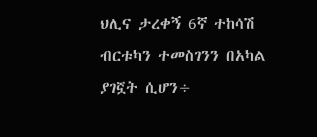ህሊና ታረቀኝ 6ኛ ተከሳሽ ብርቱካን ተመስገንን በአካል ያገኟት ሲሆን÷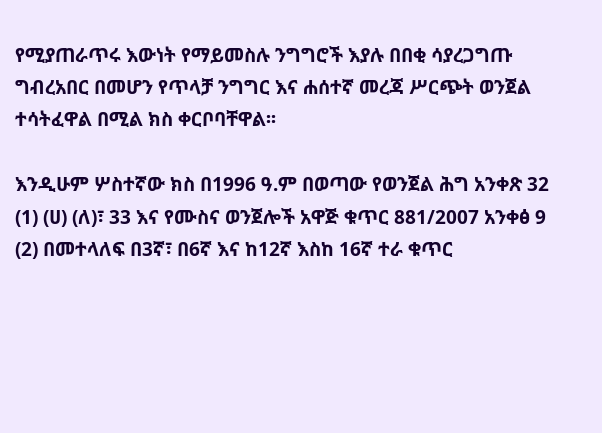የሚያጠራጥሩ እውነት የማይመስሉ ንግግሮች እያሉ በበቂ ሳያረጋግጡ ግብረአበር በመሆን የጥላቻ ንግግር እና ሐሰተኛ መረጃ ሥርጭት ወንጀል ተሳትፈዋል በሚል ክስ ቀርቦባቸዋል፡፡

እንዲሁም ሦስተኛው ክስ በ1996 ዓ.ም በወጣው የወንጀል ሕግ አንቀጽ 32 (1) (ሀ) (ለ)፣ 33 እና የሙስና ወንጀሎች አዋጅ ቁጥር 881/2007 አንቀፅ 9 (2) በመተላለፍ በ3ኛ፣ በ6ኛ እና ከ12ኛ እስከ 16ኛ ተራ ቁጥር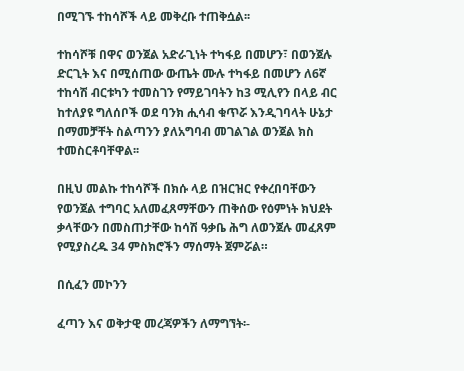በሚገኙ ተከሳሾች ላይ መቅረቡ ተጠቅሷል፡፡

ተከሳሾቹ በዋና ወንጀል አድራጊነት ተካፋይ በመሆን፣ በወንጀሉ ድርጊት እና በሚሰጠው ውጤት ሙሉ ተካፋይ በመሆን ለ6ኛ ተከሳሽ ብርቱካን ተመስገን የማይገባትን ከ3 ሚሊየን በላይ ብር ከተለያዩ ግለሰቦች ወደ ባንክ ሒሳብ ቁጥሯ እንዲገባላት ሁኔታ በማመቻቸት ስልጣንን ያለአግባብ መገልገል ወንጀል ክስ ተመስርቶባቸዋል፡፡

በዚህ መልኩ ተከሳሾች በክሱ ላይ በዝርዝር የቀረበባቸውን የወንጀል ተግባር አለመፈጸማቸውን ጠቅሰው የዕምነት ክህደት ቃላቸውን በመስጠታቸው ከሳሽ ዓቃቤ ሕግ ለወንጀሉ መፈጸም የሚያስረዱ 34 ምስክሮችን ማሰማት ጀምሯል።

በሲፈን መኮንን

ፈጣን እና ወቅታዊ መረጃዎችን ለማግኘት፡-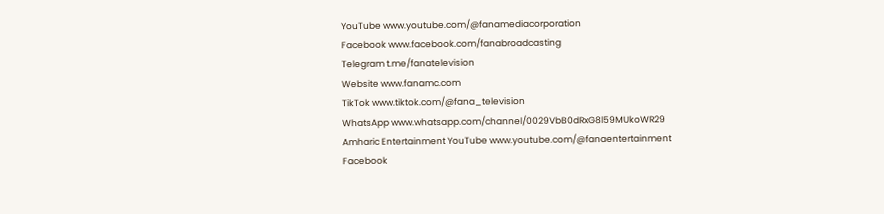YouTube www.youtube.com/@fanamediacorporation
Facebook www.facebook.com/fanabroadcasting
Telegram t.me/fanatelevision
Website www.fanamc.com
TikTok www.tiktok.com/@fana_television
WhatsApp www.whatsapp.com/channel/0029VbB0dRxG8l59MUkoWR29
Amharic Entertainment YouTube www.youtube.com/@fanaentertainment
Facebook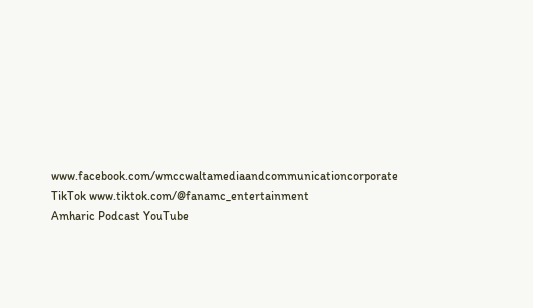www.facebook.com/wmccwaltamediaandcommunicationcorporate
TikTok www.tiktok.com/@fanamc_entertainment
Amharic Podcast YouTube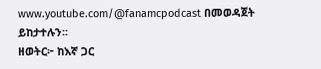www.youtube.com/@fanamcpodcast በመወዳጀት ይከታተሉን፡፡
ዘወትር፦ ከእኛ ጋር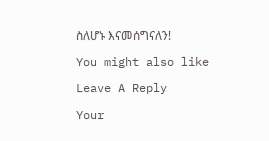ስለሆኑ እናመሰግናለን!

You might also like

Leave A Reply

Your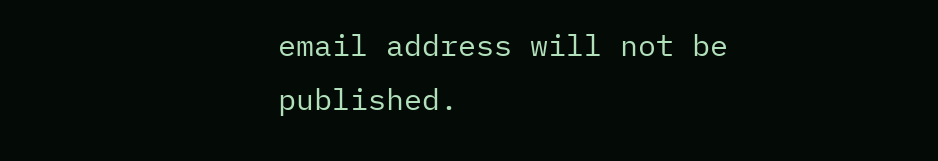email address will not be published.